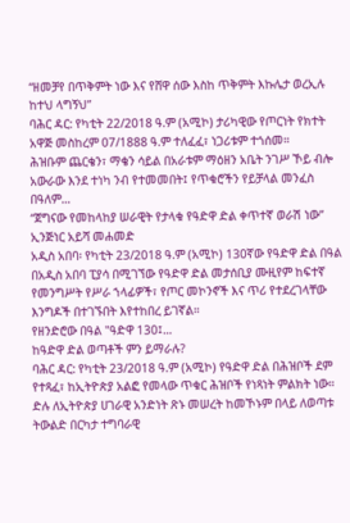“ዘመቻየ በጥቅምት ነው እና የሸዋ ሰው እስከ ጥቅምት እኩሌታ ወረኢሉ ከተህ ላግኝህ”
ባሕር ዳር: የካቲት 22/2018 ዓ.ም (አሚኮ) ታሪካዊው የጦርነት የክተት አዋጅ መስከረም 07/1888 ዓ.ም ተለፈፈ፣ ነጋሪቱም ተጎሰመ።
ሕዝቡም ጨርቄን፣ ማቄን ሳይል በአራቱም ማዕዘን አቤት ንገሥ ኾይ ብሎ አውራው እንደ ተነካ ንብ የተመመበት፤ የጥቁሮችን የይቻላል መንፈስ በዓለም...
“ጀግናው የመከላከያ ሠራዊት የታላቁ የዓድዋ ድል ቀጥተኛ ወራሽ ነው” ኢንጅነር አይሻ መሐመድ
አዲስ አበባ፡ የካቲት 23/2018 ዓ.ም (አሚኮ) 130ኛው የዓድዋ ድል በዓል በአዲስ አበባ ፒያሳ በሚገኘው የዓድዋ ድል መታሰቢያ ሙዚየም ከፍተኛ የመንግሥት የሥራ ኀላፊዎች፣ የጦር መኮንኖች እና ጥሪ የተደረገላቸው እንግዶች በተገኙበት እየተከበረ ይገኛል።
የዘንድሮው በዓል "ዓድዋ 130፤...
ከዓድዋ ድል ወጣቶች ምን ይማራሉ?
ባሕር ዳር: የካቲት 23/2018 ዓ.ም (አሚኮ) የዓድዋ ድል በሕዝቦች ደም የተጻፈ፣ ከኢትዮጵያ አልፎ የመላው ጥቁር ሕዝቦች የነጻነት ምልክት ነው።
ድሉ ለኢትዮጵያ ሀገራዊ አንድነት ጽኑ መሠረት ከመኾኑም በላይ ለወጣቱ ትውልድ በርካታ ተግባራዊ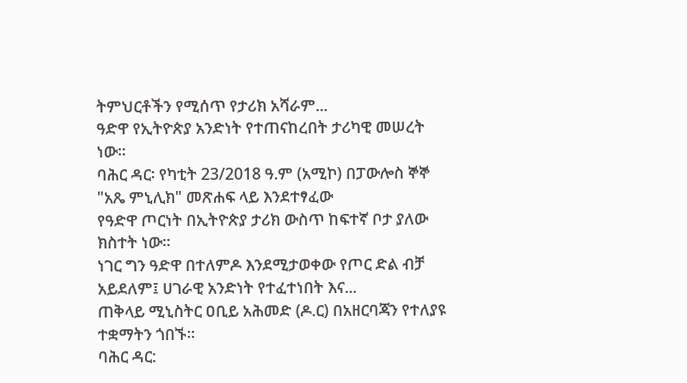ትምህርቶችን የሚሰጥ የታሪክ አሻራም...
ዓድዋ የኢትዮጵያ አንድነት የተጠናከረበት ታሪካዊ መሠረት ነው።
ባሕር ዳር፡ የካቲት 23/2018 ዓ.ም (አሚኮ) በፓውሎስ ኞኞ "አጼ ምኒሊክ" መጽሐፍ ላይ እንደተፃፈው
የዓድዋ ጦርነት በኢትዮጵያ ታሪክ ውስጥ ከፍተኛ ቦታ ያለው ክስተት ነው።
ነገር ግን ዓድዋ በተለምዶ እንደሚታወቀው የጦር ድል ብቻ አይደለም፤ ሀገራዊ አንድነት የተፈተነበት እና...
ጠቅላይ ሚኒስትር ዐቢይ አሕመድ (ዶ.ር) በአዘርባጃን የተለያዩ ተቋማትን ጎበኙ።
ባሕር ዳር: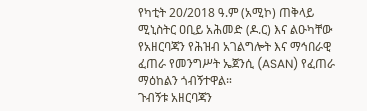የካቲት 20/2018 ዓ.ም (አሚኮ) ጠቅላይ ሚኒስትር ዐቢይ አሕመድ (ዶ.ር) እና ልዑካቸው የአዘርባጃን የሕዝብ አገልግሎት እና ማኅበራዊ ፈጠራ የመንግሥት ኤጀንሲ (ASAN) የፈጠራ ማዕከልን ጎብኝተዋል።
ጉብኝቱ አዘርባጃን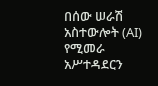በሰው ሠራሽ አስተውሎት (AI) የሚመራ አሥተዳደርን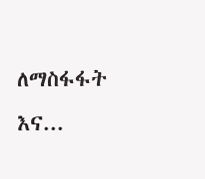ለማስፋፋት እና...